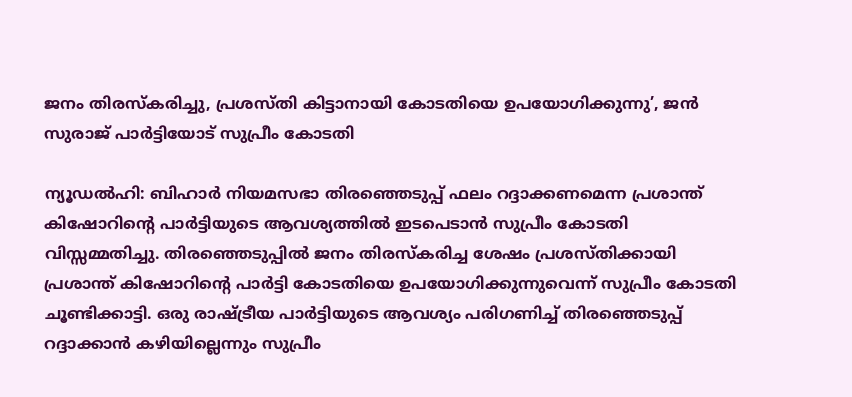ജനം തിരസ്കരിച്ചു, പ്രശസ്തി കിട്ടാനായി കോടതിയെ ഉപയോഗിക്കുന്നു’, ജൻ സുരാജ് പാർട്ടിയോട് സുപ്രീം കോടതി

ന്യൂഡൽഹി: ബിഹാർ നിയമസഭാ തിരഞ്ഞെടുപ്പ് ഫലം റദ്ദാക്കണമെന്ന പ്രശാന്ത് കിഷോറിന്റെ പാർട്ടിയുടെ ആവശ്യത്തിൽ ഇടപെടാൻ സുപ്രീം കോടതി വിസ്സമ്മതിച്ചു. തിരഞ്ഞെടുപ്പിൽ ജനം തിരസ്കരിച്ച ശേഷം പ്രശസ്തിക്കായി പ്രശാന്ത് കിഷോറിന്റെ പാർട്ടി കോടതിയെ ഉപയോഗിക്കുന്നുവെന്ന് സുപ്രീം കോടതി ചൂണ്ടിക്കാട്ടി. ഒരു രാഷ്ട്രീയ പാർട്ടിയുടെ ആവശ്യം പരിഗണിച്ച് തിരഞ്ഞെടുപ്പ് റദ്ദാക്കാൻ കഴിയില്ലെന്നും സുപ്രീം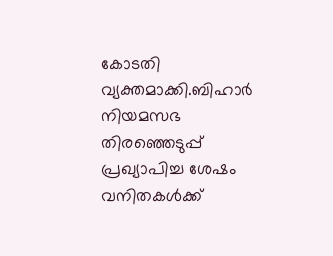കോടതി വ്യക്തമാക്കി.ബിഹാർ നിയമസഭ തിരഞ്ഞെടുപ്പ് പ്രഖ്യാപിച്ച ശേഷം വനിതകൾക്ക്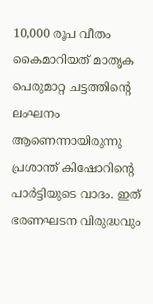10,000 രൂപ വീതം കൈമാറിയത് മാതൃക പെരുമാറ്റ ചട്ടത്തിന്റെ ലംഘനം ആണെന്നായിരുന്നു പ്രശാന്ത് കിഷോറിന്റെ പാർട്ടിയുടെ വാദം. ഇത് ഭരണഘടന വിരുദ്ധവും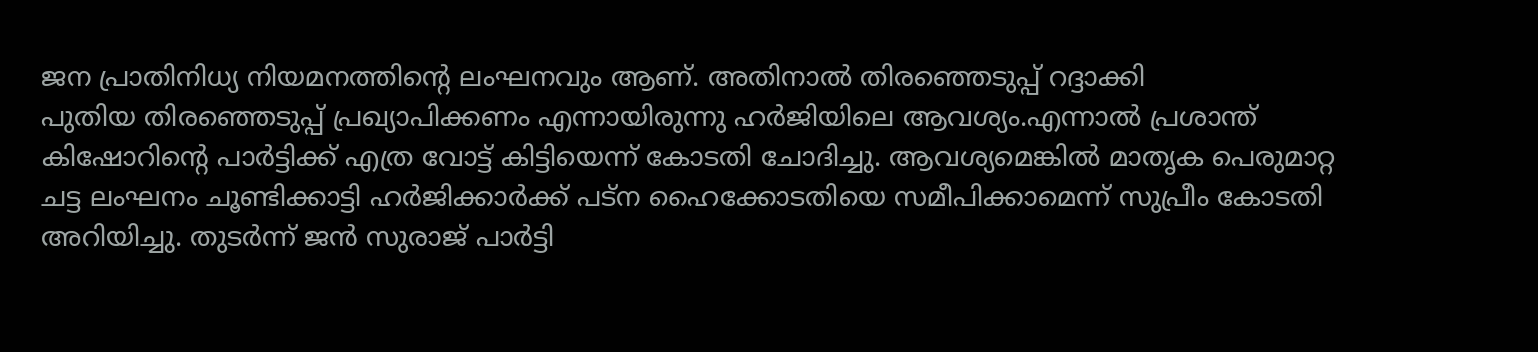ജന പ്രാതിനിധ്യ നിയമനത്തിന്റെ ലംഘനവും ആണ്. അതിനാൽ തിരഞ്ഞെടുപ്പ് റദ്ദാക്കി പുതിയ ‍തിരഞ്ഞെടുപ്പ് പ്രഖ്യാപിക്കണം എന്നായിരുന്നു ഹർജിയിലെ ആവശ്യം.എന്നാൽ പ്രശാന്ത് കിഷോറിന്റെ പാർട്ടിക്ക് എത്ര വോട്ട് കിട്ടിയെന്ന് കോടതി ചോദിച്ചു. ആവശ്യമെങ്കിൽ മാതൃക പെരുമാറ്റ ചട്ട ലംഘനം ചൂണ്ടിക്കാട്ടി ഹർജിക്കാർക്ക് പട്ന ഹൈക്കോടതിയെ സമീപിക്കാമെന്ന് സുപ്രീം കോടതി അറിയിച്ചു. തുടർന്ന് ജൻ സുരാജ് പാർട്ടി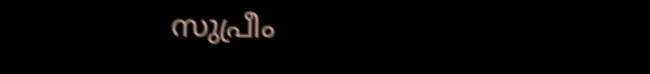സുപ്രീം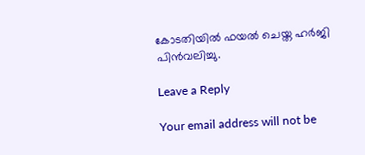കോടതിയിൽ ഫയൽ ചെയ്ത ഹർജി പിൻവലിച്ചു.

Leave a Reply

Your email address will not be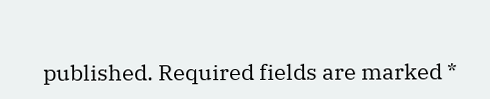published. Required fields are marked *